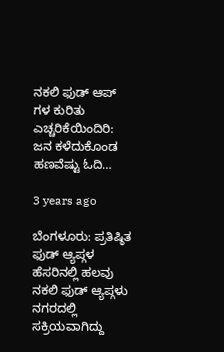ನಕಲಿ ಫುಡ್ ಆಪ್ ಗಳ ಕುರಿತು ಎಚ್ಚರಿಕೆಯಿಂದಿರಿ: ಜನ ಕಳೆದುಕೊಂಡ ಹಣವೆಷ್ಟು ಓದಿ…

3 years ago

ಬೆಂಗಳೂರು: ಪ್ರತಿಷ್ಠಿತ ಫುಡ್ ಆ್ಯಪ್ಗಳ ಹೆಸರಿನಲ್ಲಿ ಹಲವು ನಕಲಿ ಫುಡ್ ಆ್ಯಪ್ಗಳು ನಗರದಲ್ಲಿ ಸಕ್ರಿಯವಾಗಿದ್ದು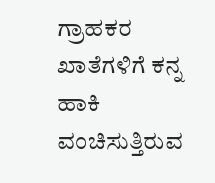ಗ್ರಾಹಕರ ಖಾತೆಗಳಿಗೆ ಕನ್ನ ಹಾಕಿ ವಂಚಿಸುತ್ತಿರುವ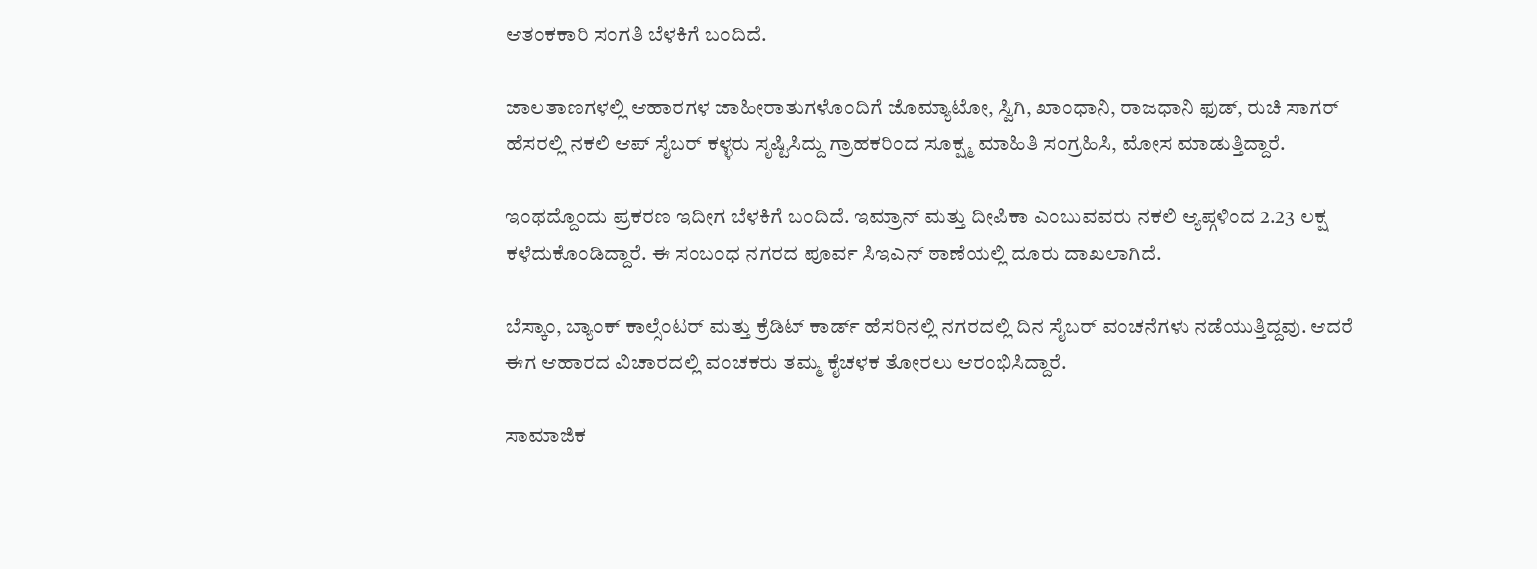ಆತಂಕಕಾರಿ ಸಂಗತಿ ಬೆಳಕಿಗೆ ಬಂದಿದೆ.

ಜಾಲತಾಣಗಳಲ್ಲಿ ಆಹಾರಗಳ ಜಾಹೀರಾತುಗಳೊಂದಿಗೆ ಜೊಮ್ಯಾಟೋ, ಸ್ವಿಗಿ, ಖಾಂಧಾನಿ, ರಾಜಧಾನಿ ಫುಡ್, ರುಚಿ ಸಾಗರ್ ಹೆಸರಲ್ಲಿ ನಕಲಿ ಆಪ್ ಸೈಬರ್ ಕಳ್ಳರು ಸೃಷ್ಟಿಸಿದ್ದು ಗ್ರಾಹಕರಿಂದ ಸೂಕ್ಷ್ಮ ಮಾಹಿತಿ ಸಂಗ್ರಹಿಸಿ, ಮೋಸ ಮಾಡುತ್ತಿದ್ದಾರೆ.

ಇಂಥದ್ದೊಂದು ಪ್ರಕರಣ ಇದೀಗ ಬೆಳಕಿಗೆ ಬಂದಿದೆ. ಇಮ್ರಾನ್ ಮತ್ತು ದೀಪಿಕಾ ಎಂಬುವವರು ನಕಲಿ ಆ್ಯಪ್ಗಳಿಂದ 2.23 ಲಕ್ಷ ಕಳೆದುಕೊಂಡಿದ್ದಾರೆ. ಈ ಸಂಬಂಧ ನಗರದ ಪೂರ್ವ ಸಿಇಎನ್ ಠಾಣೆಯಲ್ಲಿ ದೂರು ದಾಖಲಾಗಿದೆ.

ಬೆಸ್ಕಾಂ, ಬ್ಯಾಂಕ್ ಕಾಲ್ಸೆಂಟರ್ ಮತ್ತು ಕ್ರೆಡಿಟ್ ಕಾರ್ಡ್ ಹೆಸರಿನಲ್ಲಿ ನಗರದಲ್ಲಿ ದಿನ ಸೈಬರ್ ವಂಚನೆಗಳು ನಡೆಯುತ್ತಿದ್ದವು. ಆದರೆ ಈಗ ಆಹಾರದ ವಿಚಾರದಲ್ಲಿ ವಂಚಕರು ತಮ್ಮ ಕೈಚಳಕ ತೋರಲು ಆರಂಭಿಸಿದ್ದಾರೆ.

ಸಾಮಾಜಿಕ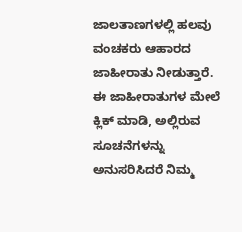ಜಾಲತಾಣಗಳಲ್ಲಿ ಹಲವು ವಂಚಕರು ಆಹಾರದ ಜಾಹೀರಾತು ನೀಡುತ್ತಾರೆ. ಈ ಜಾಹೀರಾತುಗಳ ಮೇಲೆ ಕ್ಲಿಕ್ ಮಾಡಿ, ಅಲ್ಲಿರುವ ಸೂಚನೆಗಳನ್ನು ಅನುಸರಿಸಿದರೆ ನಿಮ್ಮ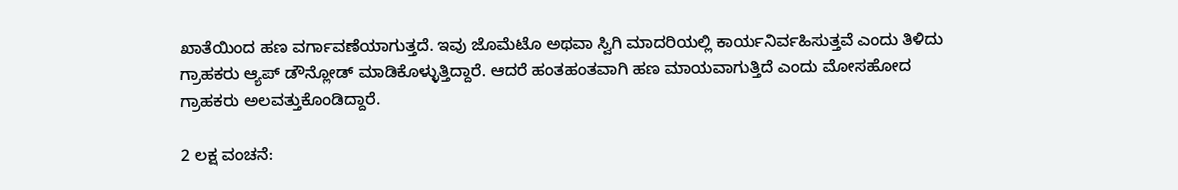ಖಾತೆಯಿಂದ ಹಣ ವರ್ಗಾವಣೆಯಾಗುತ್ತದೆ. ಇವು ಜೊಮೆಟೊ ಅಥವಾ ಸ್ವಿಗಿ ಮಾದರಿಯಲ್ಲಿ ಕಾರ್ಯನಿರ್ವಹಿಸುತ್ತವೆ ಎಂದು ತಿಳಿದು ಗ್ರಾಹಕರು ಆ್ಯಪ್ ಡೌನ್ಲೋಡ್ ಮಾಡಿಕೊಳ್ಳುತ್ತಿದ್ದಾರೆ. ಆದರೆ ಹಂತಹಂತವಾಗಿ ಹಣ ಮಾಯವಾಗುತ್ತಿದೆ ಎಂದು ಮೋಸಹೋದ ಗ್ರಾಹಕರು ಅಲವತ್ತುಕೊಂಡಿದ್ದಾರೆ.

2 ಲಕ್ಷ ವಂಚನೆ: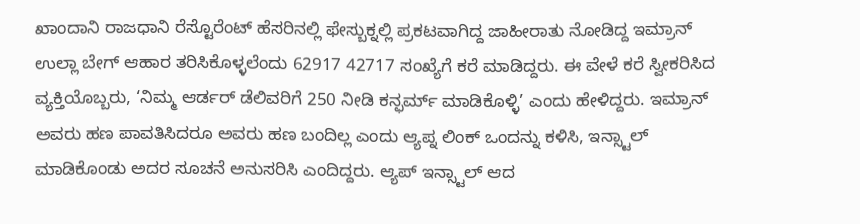ಖಾಂದಾನಿ ರಾಜಧಾನಿ ರೆಸ್ಟೊರೆಂಟ್ ಹೆಸರಿನಲ್ಲಿ ಫೇಸ್ಬುಕ್ನಲ್ಲಿ ಪ್ರಕಟವಾಗಿದ್ದ ಜಾಹೀರಾತು ನೋಡಿದ್ದ ಇಮ್ರಾನ್ ಉಲ್ಲಾ ಬೇಗ್ ಆಹಾರ ತರಿಸಿಕೊಳ್ಳಲೆಂದು 62917 42717 ಸಂಖ್ಯೆಗೆ ಕರೆ ಮಾಡಿದ್ದರು. ಈ ವೇಳೆ ಕರೆ ಸ್ವೀಕರಿಸಿದ ವ್ಯಕ್ತಿಯೊಬ್ಬರು, ‘ನಿಮ್ಮ ಆರ್ಡರ್ ಡೆಲಿವರಿಗೆ 250 ನೀಡಿ ಕನ್ಫರ್ಮ್ ಮಾಡಿಕೊಳ್ಳಿ’ ಎಂದು ಹೇಳಿದ್ದರು. ಇಮ್ರಾನ್ ಅವರು ಹಣ ಪಾವತಿಸಿದರೂ ಅವರು ಹಣ ಬಂದಿಲ್ಲ ಎಂದು ಆ್ಯಪ್ನ ಲಿಂಕ್ ಒಂದನ್ನು ಕಳಿಸಿ, ಇನ್ಸ್ಟಾಲ್ ಮಾಡಿಕೊಂಡು ಅದರ ಸೂಚನೆ ಅನುಸರಿಸಿ ಎಂದಿದ್ದರು. ಆ್ಯಪ್ ಇನ್ಸ್ಟಾಲ್ ಆದ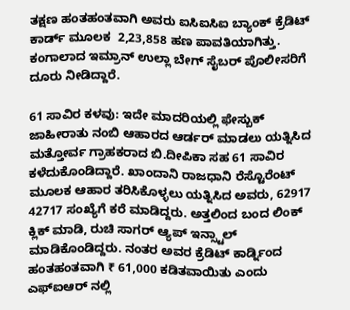ತಕ್ಷಣ ಹಂತಹಂತವಾಗಿ ಅವರು ಐಸಿಐಸಿಐ ಬ್ಯಾಂಕ್ ಕ್ರೆಡಿಟ್ ಕಾರ್ಡ್ ಮೂಲಕ  2,23,858 ಹಣ ಪಾವತಿಯಾಗಿತ್ತು. ಕಂಗಾಲಾದ ಇಮ್ರಾನ್ ಉಲ್ಲಾ ಬೇಗ್ ಸೈಬರ್ ಪೊಲೀಸರಿಗೆ ದೂರು ನೀಡಿದ್ದಾರೆ.

61 ಸಾವಿರ ಕಳವು: ಇದೇ ಮಾದರಿಯಲ್ಲಿ ಫೇಸ್ಬುಕ್ ಜಾಹೀರಾತು ನಂಬಿ ಆಹಾರದ ಆರ್ಡರ್ ಮಾಡಲು ಯತ್ನಿಸಿದ ಮತ್ತೋರ್ವ ಗ್ರಾಹಕರಾದ ಬಿ.ದೀಪಿಕಾ ಸಹ 61 ಸಾವಿರ ಕಳೆದುಕೊಂಡಿದ್ದಾರೆ. ಖಾಂದಾನಿ ರಾಜಧಾನಿ ರೆಸ್ಟೊರೆಂಟ್ ಮೂಲಕ ಆಹಾರ ತರಿಸಿಕೊಳ್ಳಲು ಯತ್ನಿಸಿದ ಅವರು, 62917 42717 ಸಂಖ್ಯೆಗೆ ಕರೆ ಮಾಡಿದ್ದರು. ಅತ್ತಲಿಂದ ಬಂದ ಲಿಂಕ್ ಕ್ಲಿಕ್ ಮಾಡಿ, ರುಚಿ ಸಾಗರ್ ಆ್ಯಪ್ ಇನ್ಸ್ಟಾಲ್ ಮಾಡಿಕೊಂಡಿದ್ದರು. ನಂತರ ಅವರ ಕ್ರೆಡಿಟ್ ಕಾರ್ಡ್ನಿಂದ ಹಂತಹಂತವಾಗಿ ₹ 61,000 ಕಡಿತವಾಯಿತು ಎಂದು ಎಫ್ಐಆರ್ ನಲ್ಲಿ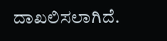ದಾಖಲಿಸಲಾಗಿದೆ.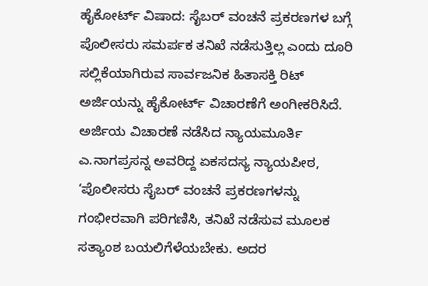ಹೈಕೋರ್ಟ್ ವಿಷಾದ: ಸೈಬರ್ ವಂಚನೆ ಪ್ರಕರಣಗಳ ಬಗ್ಗೆ ಪೊಲೀಸರು ಸಮರ್ಪಕ ತನಿಖೆ ನಡೆಸುತ್ತಿಲ್ಲ ಎಂದು ದೂರಿ ಸಲ್ಲಿಕೆಯಾಗಿರುವ ಸಾರ್ವಜನಿಕ ಹಿತಾಸಕ್ತಿ ರಿಟ್ ಅರ್ಜಿಯನ್ನು ಹೈಕೋರ್ಟ್ ವಿಚಾರಣೆಗೆ ಅಂಗೀಕರಿಸಿದೆ. ಅರ್ಜಿಯ ವಿಚಾರಣೆ ನಡೆಸಿದ ನ್ಯಾಯಮೂರ್ತಿ ಎ.ನಾಗಪ್ರಸನ್ನ ಅವರಿದ್ದ ಏಕಸದಸ್ಯ ನ್ಯಾಯಪೀಠ, ‘ಪೊಲೀಸರು ಸೈಬರ್ ವಂಚನೆ ಪ್ರಕರಣಗಳನ್ನು ಗಂಭೀರವಾಗಿ ಪರಿಗಣಿಸಿ, ತನಿಖೆ ನಡೆಸುವ ಮೂಲಕ ಸತ್ಯಾಂಶ ಬಯಲಿಗೆಳೆಯಬೇಕು. ಅದರ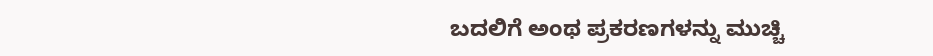ಬದಲಿಗೆ ಅಂಥ ಪ್ರಕರಣಗಳನ್ನು ಮುಚ್ಚಿ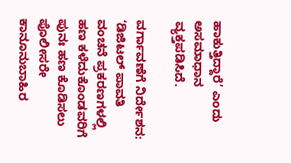ಹಾಕುತ್ತಿದ್ದಾರೆ’ ಎಂದು ಅಸಮಾಧಾನ ವ್ಯಕ್ತಪಡಿಸಿದೆ.

ವರ್ಗಾವಣೆಗೆ ನಿರ್ದೇಶನ: ‘ಡಿಜಿಟಲ್ ಪಾವತಿ ವಂಚನೆ ಪ್ರಕರಣಗಳಲ್ಲಿ ಹಣ ಕಳೆದುಕೊಂಡವರಿಗೆ ಪುನಃ ಹಣ ಕೊಡಿಸಲು ಪೊಲೀಸರೇ ಕಾನೂನುಬಾಹಿರ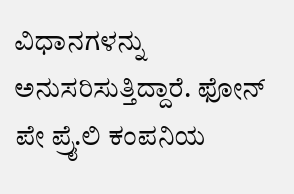ವಿಧಾನಗಳನ್ನು ಅನುಸರಿಸುತ್ತಿದ್ದಾರೆ. ಫೋನ್‌ ಪೇ ಪ್ರೈ.ಲಿ ಕಂಪನಿಯ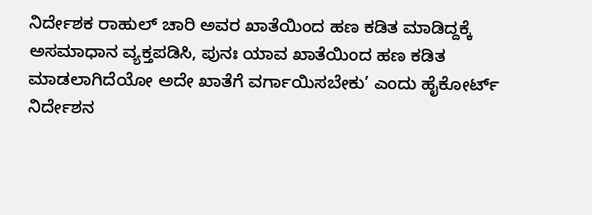ನಿರ್ದೇಶಕ ರಾಹುಲ್ ಚಾರಿ ಅವರ ಖಾತೆಯಿಂದ ಹಣ ಕಡಿತ ಮಾಡಿದ್ದಕ್ಕೆ ಅಸಮಾಧಾನ ವ್ಯಕ್ತಪಡಿಸಿ, ಪುನಃ ಯಾವ ಖಾತೆಯಿಂದ ಹಣ ಕಡಿತ ಮಾಡಲಾಗಿದೆಯೋ ಅದೇ ಖಾತೆಗೆ ವರ್ಗಾಯಿಸಬೇಕು’ ಎಂದು ಹೈಕೋರ್ಟ್ ನಿರ್ದೇಶನ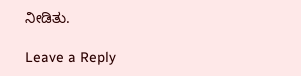ನೀಡಿತು.

Leave a Reply